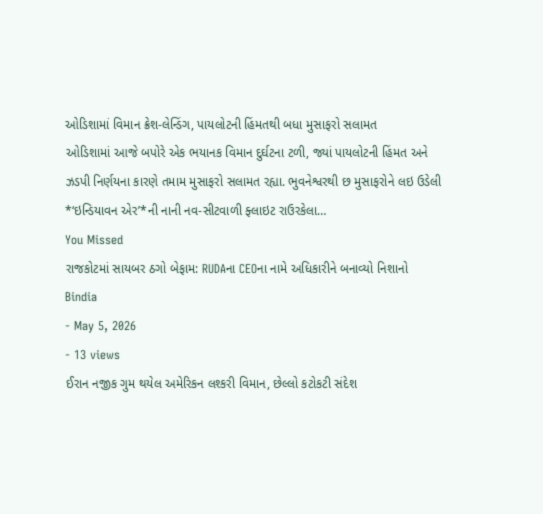ઓડિશામાં વિમાન ક્રેશ-લેન્ડિંગ, પાયલોટની હિંમતથી બધા મુસાફરો સલામત
ઓડિશામાં આજે બપોરે એક ભયાનક વિમાન દુર્ઘટના ટળી, જ્યાં પાયલોટની હિંમત અને ઝડપી નિર્ણયના કારણે તમામ મુસાફરો સલામત રહ્યા. ભુવનેશ્વરથી છ મુસાફરોને લઇ ઉડેલી *‘ઇન્ડિયાવન એર’*ની નાની નવ-સીટવાળી ફ્લાઇટ રાઉરકેલા…
You Missed
રાજકોટમાં સાયબર ઠગો બેફામ: RUDAના CEOના નામે અધિકારીને બનાવ્યો નિશાનો
Bindia
- May 5, 2026
- 13 views
ઈરાન નજીક ગુમ થયેલ અમેરિકન લશ્કરી વિમાન, છેલ્લો કટોકટી સંદેશ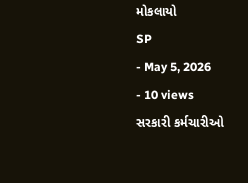મોકલાયો
SP
- May 5, 2026
- 10 views
સરકારી કર્મચારીઓ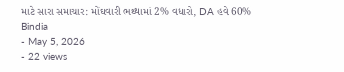માટે સારા સમાચાર: મોંઘવારી ભથ્થામાં 2% વધારો, DA હવે 60%
Bindia
- May 5, 2026
- 22 views